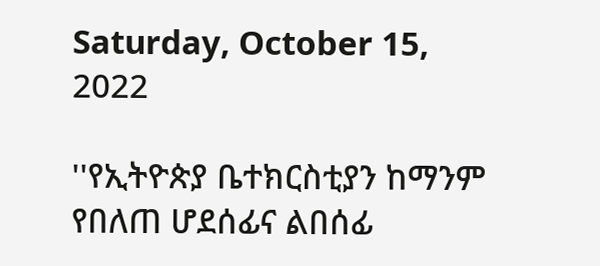Saturday, October 15, 2022

''የኢትዮጵያ ቤተክርስቲያን ከማንም የበለጠ ሆደሰፊና ልበሰፊ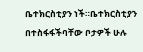ቤተክርስቲያን ነች።ቤተክርስቲያን በተስፋፋችባቸው ቦታዎች ሁሉ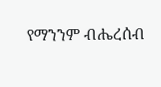የማንንም ብሔረሰብ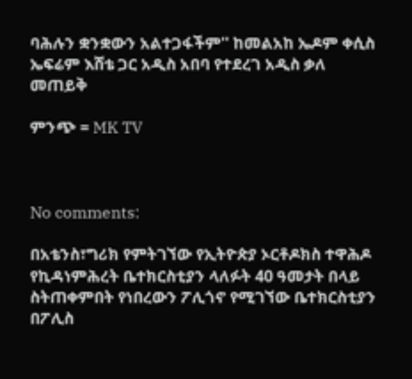ባሕሉን ቋንቋውን አልተጋፋችም'' ከመልአከ ኤዶም ቀሲስ ኤፍሬም እሸቴ ጋር አዲስ አበባ የተደረገ አዲስ ቃለ መጠይቅ

ምንጭ = MK TV



No comments:

በአቴንስ፣ግሪክ የምትገኘው የኢትዮጵያ ኦርቶዶክስ ተዋሕዶ የኪዳነምሕረት ቤተክርስቲያን ላለፉት 40 ዓመታት በላይ ስትጠቀምበት የነበረውን ፖሊጎኖ የሚገኘው ቤተክርስቲያን በፖሊስ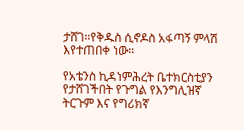ታሸገ።የቅዱስ ሲኖዶስ አፋጣኝ ምላሽ እየተጠበቀ ነው።

የአቴንስ ኪዳነምሕረት ቤተክርስቲያን የታሸገችበት የጉግል የእንግሊዝኛ ትርጉም እና የግሪክኛ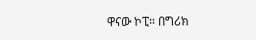ዋናው ኮፒ። በግሪክ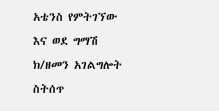አቴንስ የምትገኘው እና ወደ ግማሽ ክ/ዘመን አገልግሎት ስትሰጥ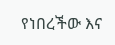የነበረችው እና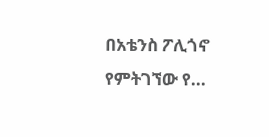በአቴንስ ፖሊጎኖ የምትገኘው የ...